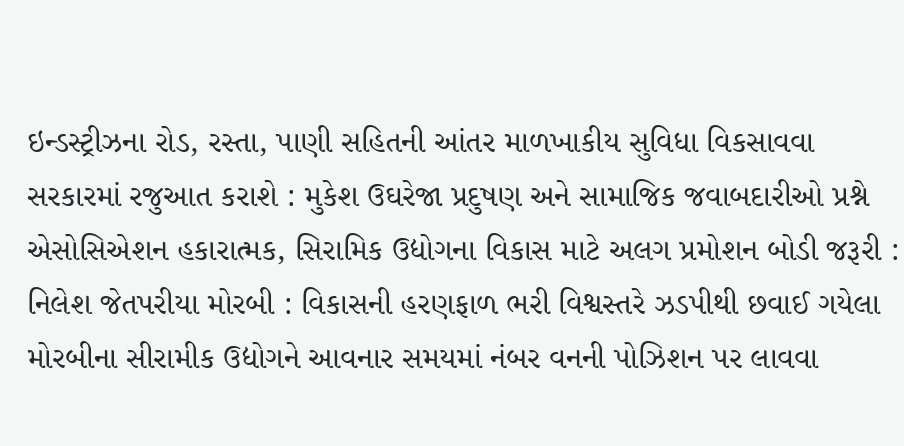ઇન્ડસ્ટ્રીઝના રોડ, રસ્તા, પાણી સહિતની આંતર માળખાકીય સુવિધા વિકસાવવા સરકારમાં રજુઆત કરાશે : મુકેશ ઉઘરેજા પ્રદુષણ અને સામાજિક જવાબદારીઓ પ્રશ્ને એસોસિએશન હકારાત્મક, સિરામિક ઉદ્યોગના વિકાસ માટે અલગ પ્રમોશન બોડી જરૂરી : નિલેશ જેતપરીયા મોરબી : વિકાસની હરણફાળ ભરી વિશ્વસ્તરે ઝડપીથી છવાઈ ગયેલા મોરબીના સીરામીક ઉદ્યોગને આવનાર સમયમાં નંબર વનની પોઝિશન પર લાવવા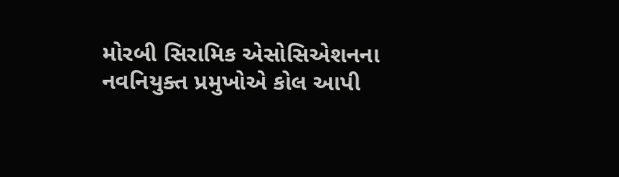મોરબી સિરામિક એસોસિએશનના નવનિયુક્ત પ્રમુખોએ કોલ આપી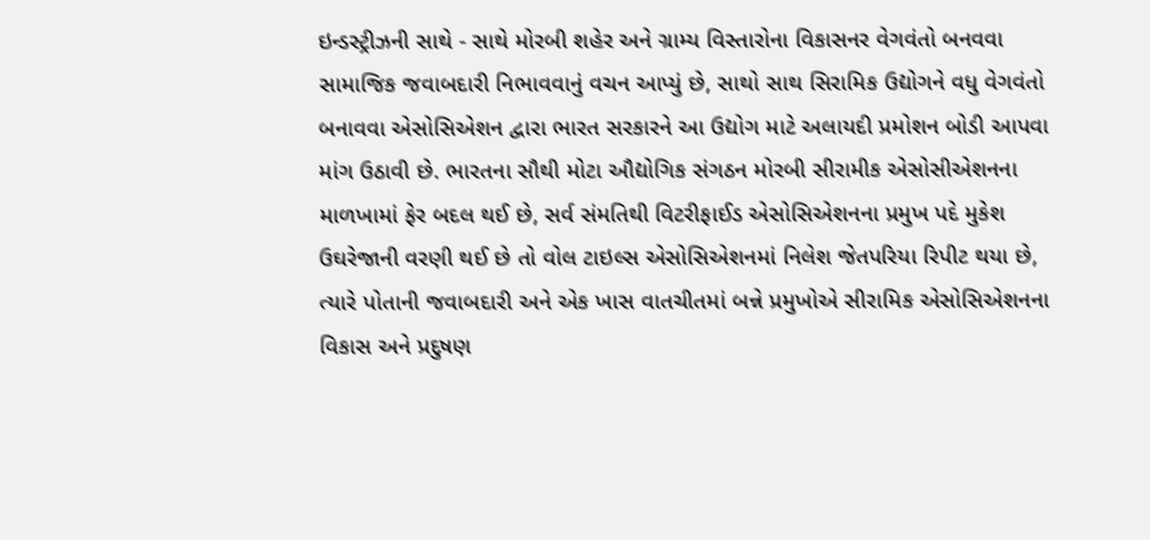ઇન્ડસ્ટ્રીઝની સાથે - સાથે મોરબી શહેર અને ગ્રામ્ય વિસ્તારોના વિકાસનર વેગવંતો બનવવા સામાજિક જવાબદારી નિભાવવાનું વચન આપ્યું છે, સાથો સાથ સિરામિક ઉદ્યોગને વધુ વેગવંતો બનાવવા એસોસિએશન દ્વારા ભારત સરકારને આ ઉદ્યોગ માટે અલાયદી પ્રમોશન બોડી આપવા માંગ ઉઠાવી છે. ભારતના સૌથી મોટા ઔદ્યોગિક સંગઠન મોરબી સીરામીક એસોસીએશનના માળખામાં ફેર બદલ થઈ છે, સર્વ સંમતિથી વિટરીફાઈડ એસોસિએશનના પ્રમુખ પદે મુકેશ ઉઘરેજાની વરણી થઈ છે તો વોલ ટાઇલ્સ એસોસિએશનમાં નિલેશ જેતપરિયા રિપીટ થયા છે, ત્યારે પોતાની જવાબદારી અને એક ખાસ વાતચીતમાં બન્ને પ્રમુખોએ સીરામિક એસોસિએશનના વિકાસ અને પ્રદુષણ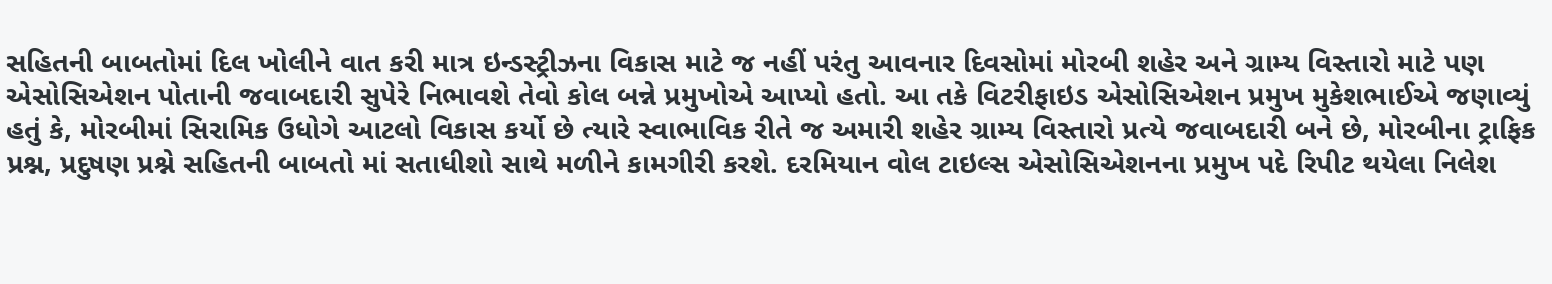સહિતની બાબતોમાં દિલ ખોલીને વાત કરી માત્ર ઇન્ડસ્ટ્રીઝના વિકાસ માટે જ નહીં પરંતુ આવનાર દિવસોમાં મોરબી શહેર અને ગ્રામ્ય વિસ્તારો માટે પણ એસોસિએશન પોતાની જવાબદારી સુપેરે નિભાવશે તેવો કોલ બન્ને પ્રમુખોએ આપ્યો હતો. આ તકે વિટરીફાઇડ એસોસિએશન પ્રમુખ મુકેશભાઈએ જણાવ્યું હતું કે, મોરબીમાં સિરામિક ઉધોગે આટલો વિકાસ કર્યો છે ત્યારે સ્વાભાવિક રીતે જ અમારી શહેર ગ્રામ્ય વિસ્તારો પ્રત્યે જવાબદારી બને છે, મોરબીના ટ્રાફિક પ્રશ્ન, પ્રદુષણ પ્રશ્ને સહિતની બાબતો માં સતાધીશો સાથે મળીને કામગીરી કરશે. દરમિયાન વોલ ટાઇલ્સ એસોસિએશનના પ્રમુખ પદે રિપીટ થયેલા નિલેશ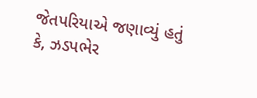જેતપરિયાએ જણાવ્યું હતું કે, ઝડપભેર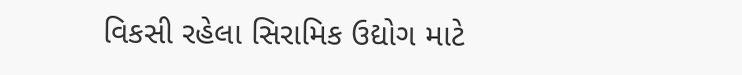વિકસી રહેલા સિરામિક ઉદ્યોગ માટે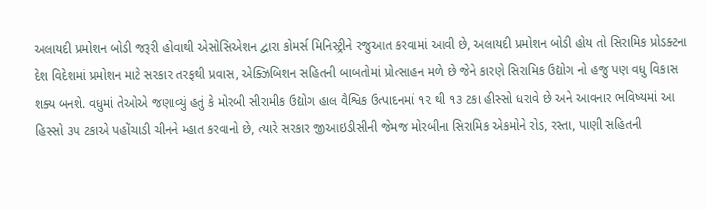અલાયદી પ્રમોશન બોડી જરૂરી હોવાથી એસોસિએશન દ્વારા કોમર્સ મિનિસ્ટ્રીને રજુઆત કરવામાં આવી છે, અલાયદી પ્રમોશન બોડી હોય તો સિરામિક પ્રોડક્ટના દેશ વિદેશમાં પ્રમોશન માટે સરકાર તરફથી પ્રવાસ, એક્ઝિબિશન સહિતની બાબતોમાં પ્રોત્સાહન મળે છે જેને કારણે સિરામિક ઉદ્યોગ નો હજુ પણ વધુ વિકાસ શક્ય બનશે. વધુમાં તેઓએ જણાવ્યું હતું કે મોરબી સીરામીક ઉદ્યોગ હાલ વૈશ્વિક ઉત્પાદનમાં ૧૨ થી ૧૩ ટકા હીસ્સો ધરાવે છે અને આવનાર ભવિષ્યમાં આ હિસ્સો ૩૫ ટકાએ પહોંચાડી ચીનને મ્હાત કરવાનો છે, ત્યારે સરકાર જીઆઇડીસીની જેમજ મોરબીના સિરામિક એકમોને રોડ, રસ્તા, પાણી સહિતની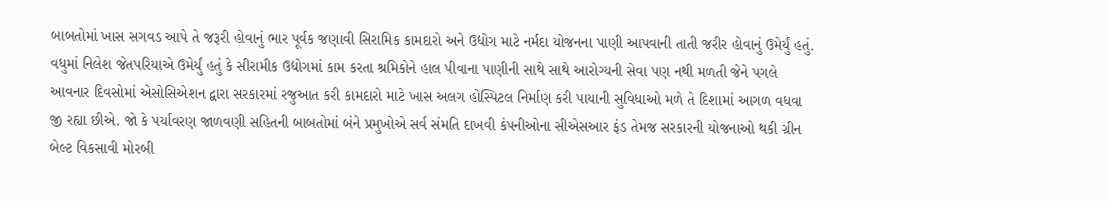બાબતોમાં ખાસ સગવડ આપે તે જરૂરી હોવાનું ભાર પૂર્વક જણાવી સિરામિક કામદારો અને ઉદ્યોગ માટે નર્મદા યોજનના પાણી આપવાની તાતી જરીર હોવાનું ઉમેર્યું હતું. વધુમાં નિલેશ જેતપરિયાએ ઉમેર્યું હતું કે સીરામીક ઉદ્યોગમાં કામ કરતા શ્રમિકોને હાલ પીવાના પાણીની સાથે સાથે આરોગ્યની સેવા પણ નથી મળતી જેને પગલે આવનાર દિવસોમાં એસોસિએશન દ્વારા સરકારમાં રજુઆત કરી કામદારો માટે ખાસ અલગ હોસ્પિટલ નિર્માણ કરી પાયાની સુવિધાઓ મળે તે દિશામાં આગળ વધવા જી રહ્યા છીએ. જો કે પર્યાવરણ જાળવણી સહિતની બાબતોમાં બંને પ્રમુખોએ સર્વ સંમતિ દાખવી કંપનીઓના સીએસઆર ફંડ તેમજ સરકારની યોજનાઓ થકી ગ્રીન બેલ્ટ વિકસાવી મોરબી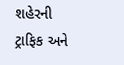શહેરની ટ્રાફિક અને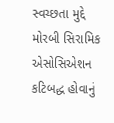સ્વચ્છતા મુદ્દે મોરબી સિરામિક એસોસિએશન કટિબદ્ધ હોવાનું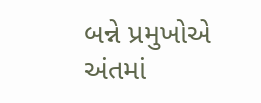બન્ને પ્રમુખોએ અંતમાં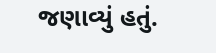જણાવ્યું હતું.